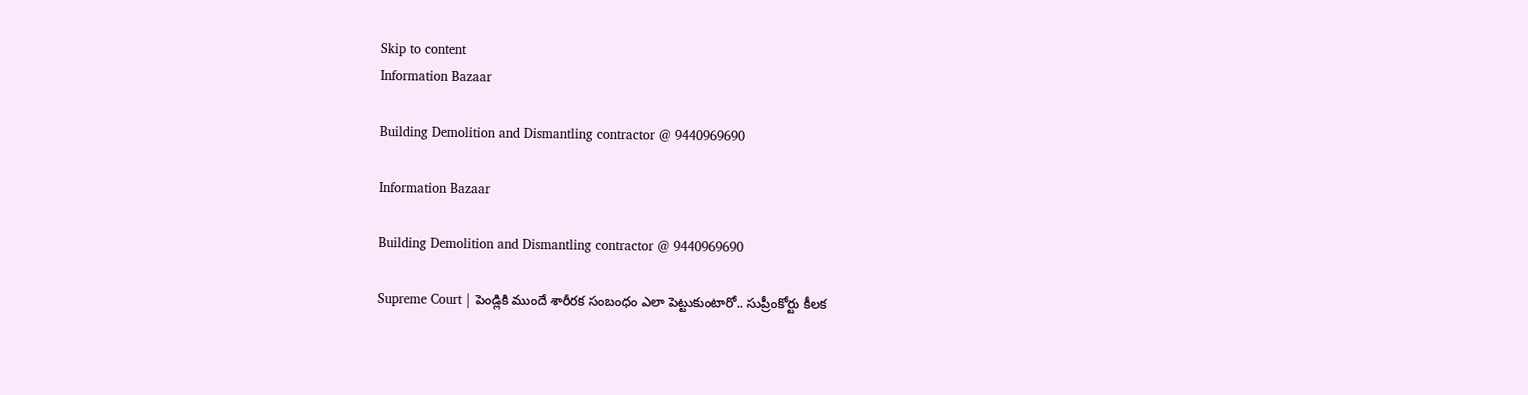Skip to content
Information Bazaar

Building Demolition and Dismantling contractor @ 9440969690

Information Bazaar

Building Demolition and Dismantling contractor @ 9440969690

Supreme Court | పెండ్లికి ముందే శారీరక సంబంధం ఎలా పెట్టుకుంటారో.. సుప్రీంకోర్టు కీలక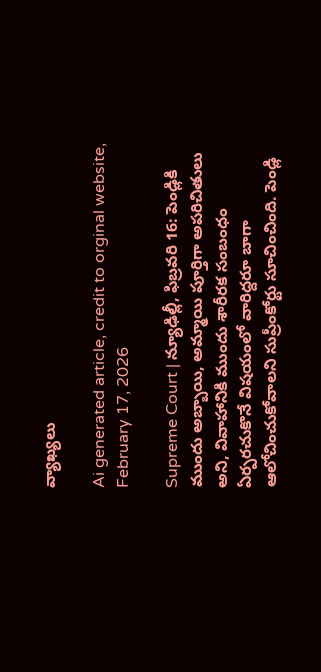వ్యాఖ్యలు

Ai generated article, credit to orginal website, February 17, 2026

Supreme Court | న్యూఢిల్లీ, ఫిబ్రవరి 16: పెండ్లికి ముందు అబ్బాయి, అమ్మాయి పూర్తిగా అపరిచితులు అని, వివాహానికి ముందు శారీరక సంబంధం ఏర్పరచుకొనే విషయంలో వారిద్దరూ బాగా ఆలోచించుకోవాలని సుప్రీంకోర్టు సూచించింది. పెండ్లి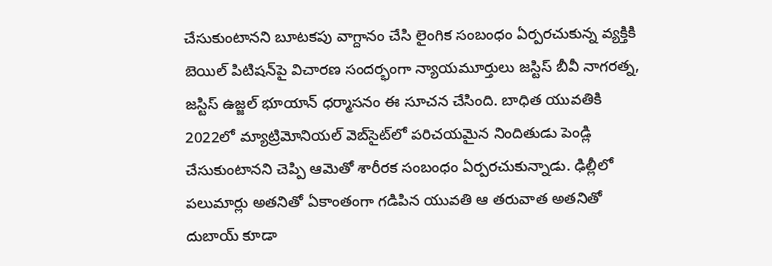చేసుకుంటానని బూటకపు వాగ్దానం చేసి లైంగిక సంబంధం ఏర్పరచుకున్న వ్యక్తికి బెయిల్‌ పిటిషన్‌పై విచారణ సందర్భంగా న్యాయమూర్తులు జస్టిస్‌ బీవీ నాగరత్న, జస్టిస్‌ ఉజ్జల్‌ భూయాన్‌ ధర్మాసనం ఈ సూచన చేసింది. బాధిత యువతికి 2022లో మ్యాట్రిమోనియల్‌ వెబ్‌సైట్‌లో పరిచయమైన నిందితుడు పెండ్లి చేసుకుంటానని చెప్పి ఆమెతో శారీరక సంబంధం ఏర్పరచుకున్నాడు. ఢిల్లీలో పలుమార్లు అతనితో ఏకాంతంగా గడిపిన యువతి ఆ తరువాత అతనితో దుబాయ్‌ కూడా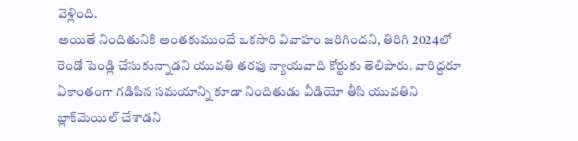వెళ్లింది.
అయితే నిందితునికి అంతకుముందే ఒకసారి వివాహం జరిగిందని, తిరిగి 2024లో రెండో పెండ్లి చేసుకున్నాడని యువతి తరఫు న్యాయవాది కోర్టుకు తెలిపారు. వారిద్దరూ ఏకాంతంగా గడిపిన సమయాన్ని కూడా నిందితుడు వీడియో తీసి యువతిని బ్లాక్‌మెయిల్‌ చేశాడని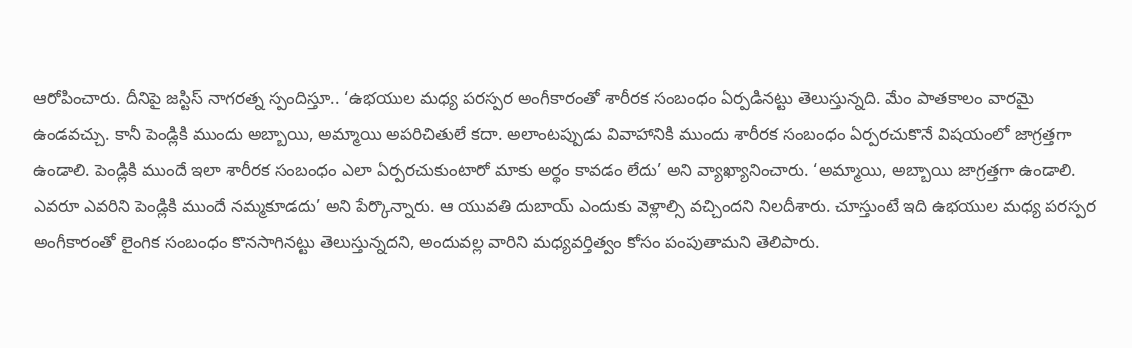ఆరోపించారు. దీనిపై జస్టిస్‌ నాగరత్న స్పందిస్తూ.. ‘ఉభయుల మధ్య పరస్పర అంగీకారంతో శారీరక సంబంధం ఏర్పడినట్టు తెలుస్తున్నది. మేం పాతకాలం వారమై ఉండవచ్చు. కానీ పెండ్లికి ముందు అబ్బాయి, అమ్మాయి అపరిచితులే కదా. అలాంటప్పుడు వివాహానికి ముందు శారీరక సంబంధం ఏర్పరచుకొనే విషయంలో జాగ్రత్తగా ఉండాలి. పెండ్లికి ముందే ఇలా శారీరక సంబంధం ఎలా ఏర్పరచుకుంటారో మాకు అర్థం కావడం లేదు’ అని వ్యాఖ్యానించారు. ‘అమ్మాయి, అబ్బాయి జాగ్రత్తగా ఉండాలి.
ఎవరూ ఎవరిని పెండ్లికి ముందే నమ్మకూడదు’ అని పేర్కొన్నారు. ఆ యువతి దుబాయ్‌ ఎందుకు వెళ్లాల్సి వచ్చిందని నిలదీశారు. చూస్తుంటే ఇది ఉభయుల మధ్య పరస్పర అంగీకారంతో లైంగిక సంబంధం కొనసాగినట్టు తెలుస్తున్నదని, అందువల్ల వారిని మధ్యవర్తిత్వం కోసం పంపుతామని తెలిపారు.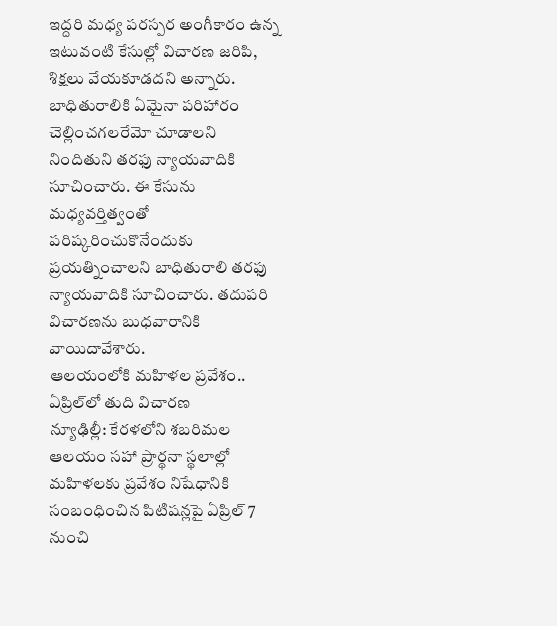ఇద్దరి మధ్య పరస్పర అంగీకారం ఉన్న ఇటువంటి కేసుల్లో విచారణ జరిపి, శిక్షలు వేయకూడదని అన్నారు. బాధితురాలికి ఏమైనా పరిహారం చెల్లించగలరేమో చూడాలని నిందితుని తరఫు న్యాయవాదికి సూచించారు. ఈ కేసును మధ్యవర్తిత్వంతో పరిష్కరించుకొనేందుకు ప్రయత్నించాలని బాధితురాలి తరఫు న్యాయవాదికి సూచించారు. తదుపరి విచారణను బుధవారానికి వాయిదావేశారు.
ఆలయంలోకి మహిళల ప్రవేశం.. ఏప్రిల్‌లో తుది విచారణ
న్యూఢిల్లీ: కేరళలోని శబరిమల ఆలయం సహా ప్రార్థనా స్థలాల్లో మహిళలకు ప్రవేశం నిషేధానికి సంబంధించిన పిటిషన్లపై ఏప్రిల్‌ 7 నుంచి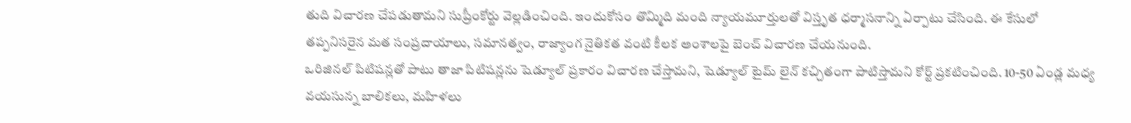తుది విచారణ చేపడుతామని సుప్రీంకోర్టు వెల్లడించింది. ఇందుకోసం తొమ్మిది మంది న్యాయమూర్తులతో విస్తృత ధర్మాసనాన్ని ఏర్పాటు చేసింది. ఈ కేసులో తప్పనిసరైన మత సంప్రదాయాలు, సమానత్వం, రాజ్యాంగ నైతికత వంటి కీలక అంశాలపై బెంచ్‌ విచారణ చేయనుంది.
ఒరిజినల్‌ పిటిషన్లతో పాటు తాజా పిటిషన్లను షెడ్యూల్‌ ప్రకారం విచారణ చేస్తామని, షెడ్యూల్‌ టైమ్‌ లైన్‌ కచ్చితంగా పాటిస్తామని కోర్ట్‌ ప్రకటించింది. 10-50 ఏండ్ల మధ్య వయసున్న బాలికలు, మహిళలు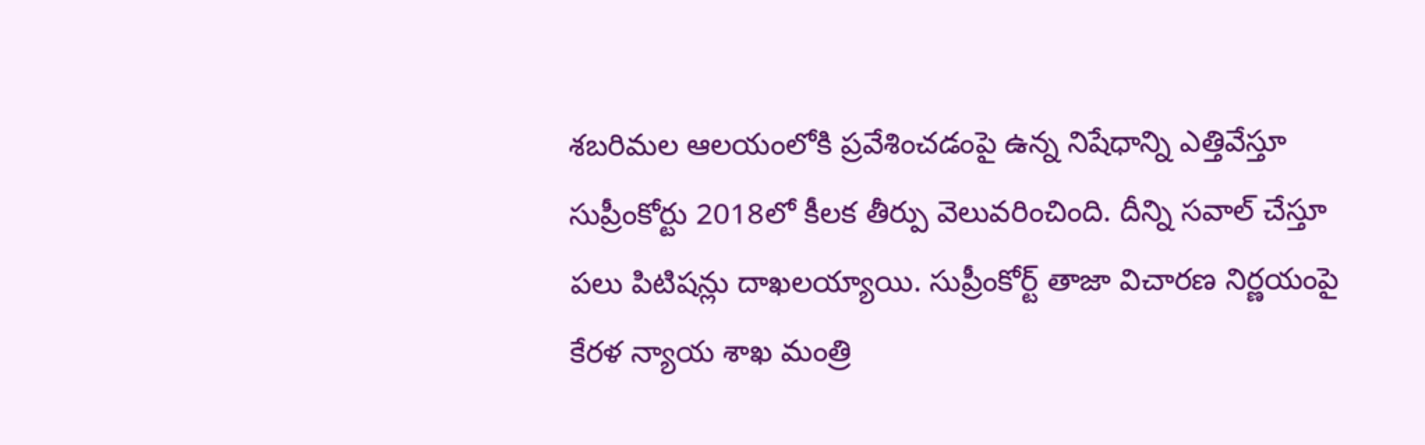శబరిమల ఆలయంలోకి ప్రవేశించడంపై ఉన్న నిషేధాన్ని ఎత్తివేస్తూ సుప్రీంకోర్టు 2018లో కీలక తీర్పు వెలువరించింది. దీన్ని సవాల్‌ చేస్తూ పలు పిటిషన్లు దాఖలయ్యాయి. సుప్రీంకోర్ట్‌ తాజా విచారణ నిర్ణయంపై కేరళ న్యాయ శాఖ మంత్రి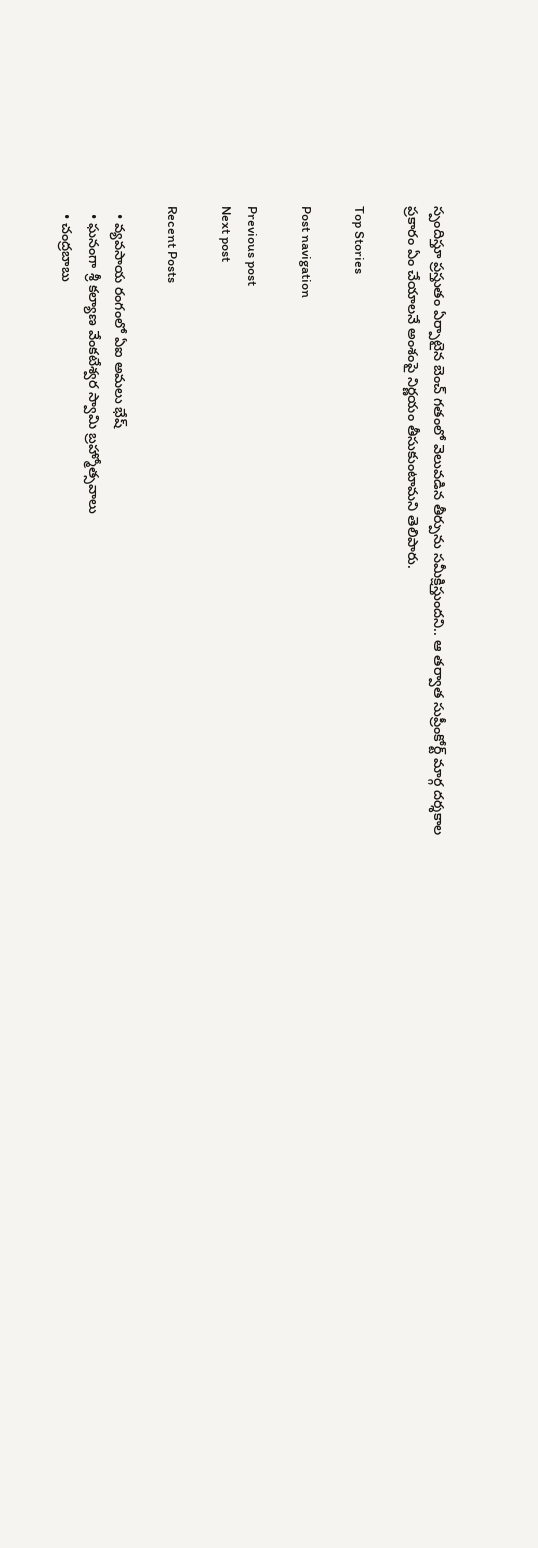స్పందిస్తూ ప్రస్తుతం ఏర్పాటైన బెంచ్‌ గతంలో వెలువడిన తీర్పును సమీక్షిస్తుందని.. ఆ తర్వాత సుప్రీంకోర్ట్‌ మార్గ దర్శకాల ప్రకారం ఏం చేయాలనే అంశంపై నిర్ణయం తీసుకుంటామని తెలిపారు.

Top Stories

Post navigation

Previous post
Next post

Recent Posts

  • వ్య‌వ‌సాయ రంగంలో ఏఐ అమ‌లు భేష్
  • ఘ‌నంగా శ్రీ క‌ల్యాణ వేంక‌టేశ్వ‌ర స్వామి బ్ర‌హ్మోత్స‌వాలు
  • చంద్ర‌బాబు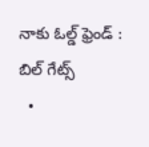నాకు ఓల్డ్ ఫ్రెండ్ : బిల్ గేట్స్
  •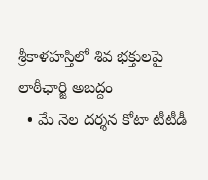శ్రీ‌కాళ‌హ‌స్తిలో శివ భ‌క్తుల‌పై లాఠీఛార్జి అబ‌ద్దం
  • మే నెల దర్శన కోటా టీటీడీ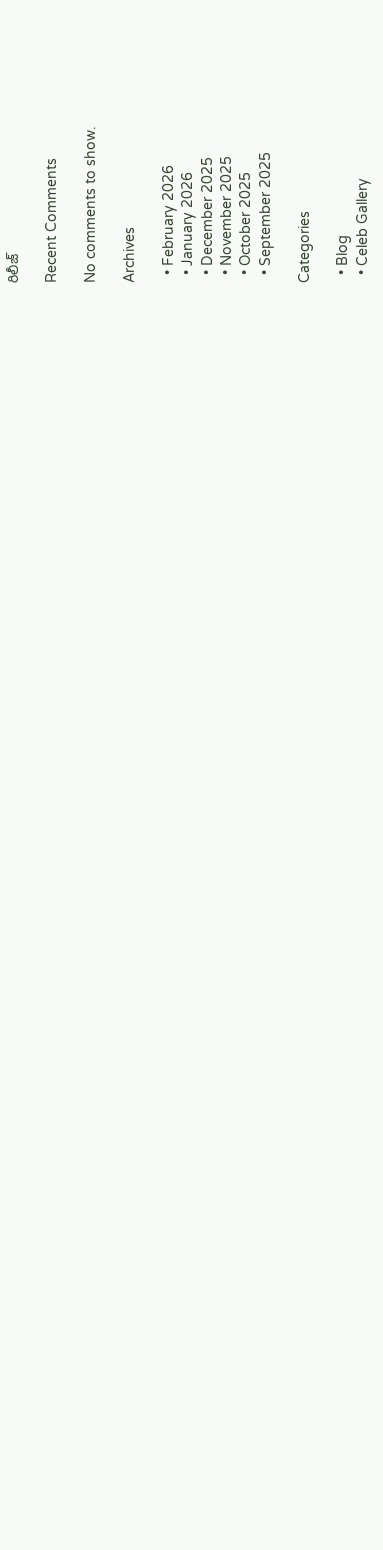రిలీజ్

Recent Comments

No comments to show.

Archives

  • February 2026
  • January 2026
  • December 2025
  • November 2025
  • October 2025
  • September 2025

Categories

  • Blog
  • Celeb Gallery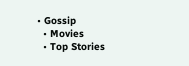• Gossip
  • Movies
  • Top Stories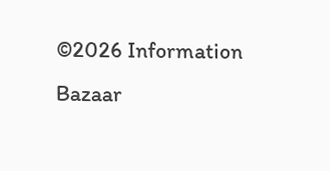©2026 Information Bazaar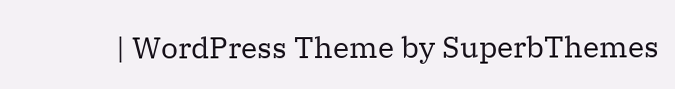| WordPress Theme by SuperbThemes